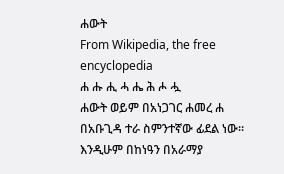ሐውት
From Wikipedia, the free encyclopedia
ሐ ሑ ሒ ሓ ሔ ሕ ሖ ሗ
ሐውት ወይም በአነጋገር ሐመረ ሐ በአቡጊዳ ተራ ስምንተኛው ፊደል ነው። እንዲሁም በከነዓን በአራማያ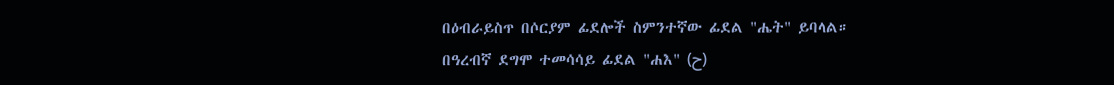በዕብራይስጥ በሶርያም ፊደሎች ስምንተኛው ፊደል "ሔት" ይባላል።
በዓረብኛ ደግሞ ተመሳሳይ ፊደል "ሐእ" (ح)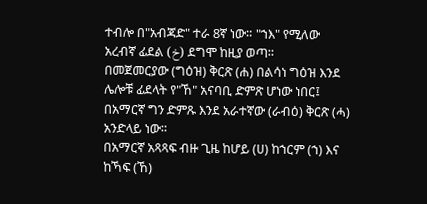ተብሎ በ"አብጃድ" ተራ 8ኛ ነው። "ኀእ" የሚለው አረብኛ ፊደል (خ) ደግሞ ከዚያ ወጣ።
በመጀመርያው (ግዕዝ) ቅርጽ (ሐ) በልሳነ ግዕዝ እንደ ሌሎቹ ፊደላት የ"ኸ" አናባቢ ድምጽ ሆነው ነበር፤ በአማርኛ ግን ድምጹ እንደ አራተኛው (ራብዕ) ቅርጽ (ሓ) አንድላይ ነው።
በአማርኛ አጻጻፍ ብዙ ጊዜ ከሆይ (ሀ) ከኀርም (ኀ) እና ከኻፍ (ኸ)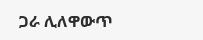ጋራ ሊለዋውጥ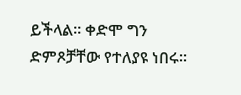ይችላል። ቀድሞ ግን ድምጾቻቸው የተለያዩ ነበሩ።